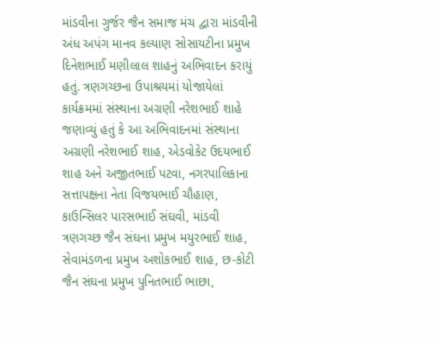માંડવીના ગુર્જર જૈન સમાજ મંચ દ્વારા માંડવીની અંધ અપંગ માનવ કલ્યાણ સોસાયટીના પ્રમુખ દિનેશભાઈ મણીલાલ શાહનું અભિવાદન કરાયું હતું. ત્રણગચ્છના ઉપાશ્રયમાં યોજાયેલાં કાર્યક્રમમાં સંસ્થાના અગ્રણી નરેશભાઈ શાહે જણાવ્યું હતું કે આ અભિવાદનમાં સંસ્થાના અગ્રણી નરેશભાઈ શાહ, એડવોકેટ ઉદયભાઈ શાહ અને અજીતભાઈ પટવા, નગરપાલિકાના સત્તાપક્ષના નેતા વિજયભાઈ ચૌહાણ, કાઉન્સિલર પારસભાઈ સંઘવી, માંડવી ત્રણગચ્છ જૈન સંઘના પ્રમુખ મયુરભાઈ શાહ, સેવામંડળના પ્રમુખ અશોકભાઈ શાહ, છ-કોટી જૈન સંઘના પ્રમુખ પુનિતભાઈ ભાછા,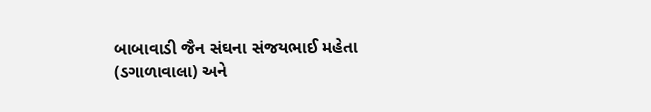બાબાવાડી જૈન સંઘના સંજયભાઈ મહેતા (ડગાળાવાલા) અને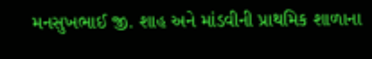મનસુખભાઈ જી. શાહ અને માંડવીની પ્રાથમિક શાળાના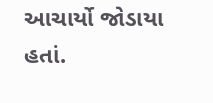આચાર્યો જોડાયા હતાં.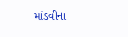માંડવીના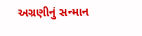અગ્રણીનું સન્માન